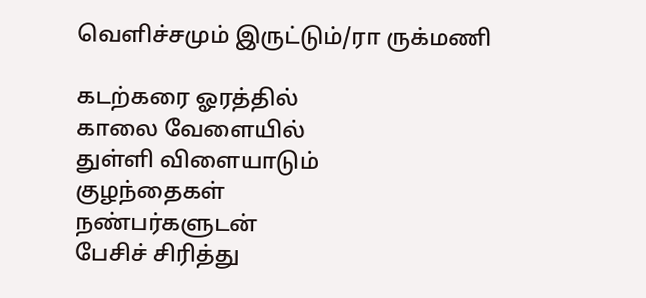வெளிச்சமும் இருட்டும்/ரா ருக்மணி

கடற்கரை ஓரத்தில்
காலை வேளையில்
துள்ளி விளையாடும்
குழந்தைகள்
நண்பர்களுடன்
பேசிச் சிரித்து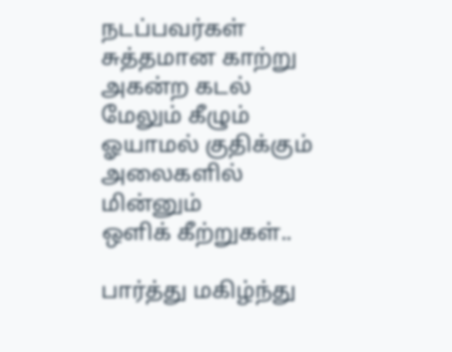நடப்பவர்கள்
சுத்தமான காற்று
அகன்ற கடல்
மேலும் கீழும் ஓயாமல் குதிக்கும் அலைகளில்
மின்னும்
ஒளிக் கீற்றுகள்..

பார்த்து மகிழ்ந்து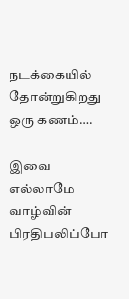நடக்கையில்
தோன்றுகிறது
ஒரு கணம்….

இவை எல்லாமே
வாழ்வின் பிரதிபலிப்போ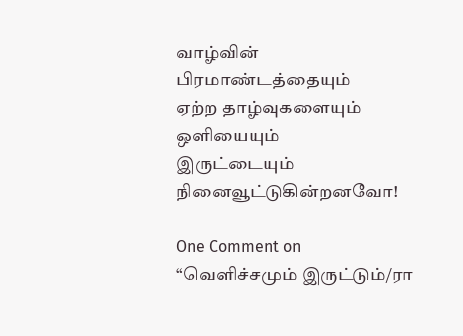வாழ்வின்
பிரமாண்டத்தையும்
ஏற்ற தாழ்வுகளையும்
ஒளியையும்
இருட்டையும்
நினைவூட்டுகின்றனவோ!

One Comment on “வெளிச்சமும் இருட்டும்/ரா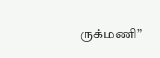ருக்மணி”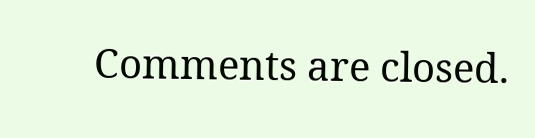Comments are closed.